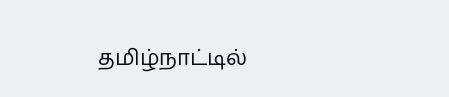தமிழ்நாட்டில்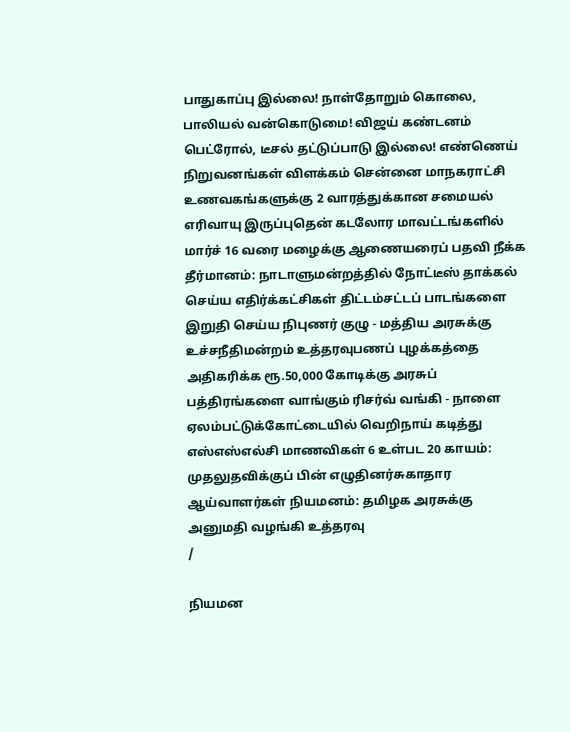பாதுகாப்பு இல்லை! நாள்தோறும் கொலை, பாலியல் வன்கொடுமை! விஜய் கண்டனம் பெட்ரோல், டீசல் தட்டுப்பாடு இல்லை! எண்ணெய் நிறுவனங்கள் விளக்கம் சென்னை மாநகராட்சி உணவகங்களுக்கு 2 வாரத்துக்கான சமையல் எரிவாயு இருப்புதென் கடலோர மாவட்டங்களில் மார்ச் 16 வரை மழைக்கு ஆணையரைப் பதவி நீக்க தீர்மானம்: நாடாளுமன்றத்தில் நோட்டீஸ் தாக்கல் செய்ய எதிர்க்கட்சிகள் திட்டம்சட்டப் பாடங்களை இறுதி செய்ய நிபுணர் குழு - மத்திய அரசுக்கு உச்சநீதிமன்றம் உத்தரவுபணப் புழக்கத்தை அதிகரிக்க ரூ.50,000 கோடிக்கு அரசுப் பத்திரங்களை வாங்கும் ரிசர்வ் வங்கி - நாளை ஏலம்பட்டுக்கோட்டையில் வெறிநாய் கடித்து எஸ்எஸ்எல்சி மாணவிகள் 6 உள்பட 20 காயம்: முதலுதவிக்குப் பின் எழுதினர்சுகாதார ஆய்வாளர்கள் நியமனம்: தமிழக அரசுக்கு அனுமதி வழங்கி உத்தரவு
/

நியமன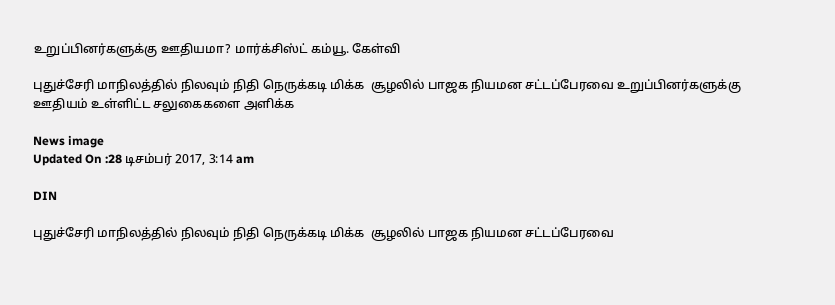உறுப்பினர்களுக்கு ஊதியமா? மார்க்சிஸ்ட் கம்யூ. கேள்வி

புதுச்சேரி மாநிலத்தில் நிலவும் நிதி நெருக்கடி மிக்க  சூழலில் பாஜக நியமன சட்டப்பேரவை உறுப்பினர்களுக்கு ஊதியம் உள்ளிட்ட சலுகைகளை அளிக்க

News image
Updated On :28 டிசம்பர் 2017, 3:14 am

DIN

புதுச்சேரி மாநிலத்தில் நிலவும் நிதி நெருக்கடி மிக்க  சூழலில் பாஜக நியமன சட்டப்பேரவை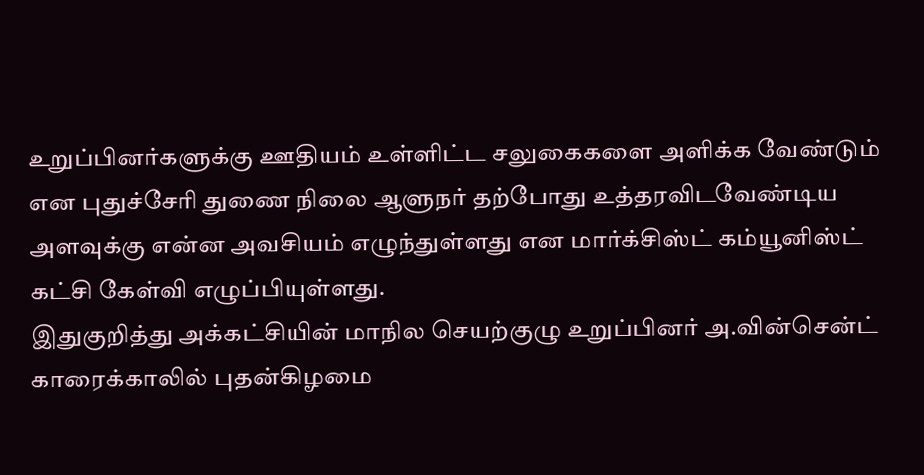உறுப்பினர்களுக்கு ஊதியம் உள்ளிட்ட சலுகைகளை அளிக்க வேண்டும் என புதுச்சேரி துணை நிலை ஆளுநர் தற்போது உத்தரவிடவேண்டிய அளவுக்கு என்ன அவசியம் எழுந்துள்ளது என மார்க்சிஸ்ட் கம்யூனிஸ்ட் கட்சி கேள்வி எழுப்பியுள்ளது.
இதுகுறித்து அக்கட்சியின் மாநில செயற்குழு உறுப்பினர் அ.வின்சென்ட் காரைக்காலில் புதன்கிழமை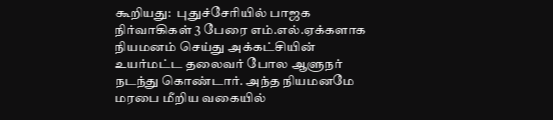கூறியது:  புதுச்சேரியில் பாஜக நிர்வாகிகள் 3 பேரை எம்.எல்.ஏக்களாக நியமனம் செய்து அக்கட்சியின் உயர்மட்ட தலைவர் போல ஆளுநர் நடந்து கொண்டார். அந்த நியமனமே மரபை மீறிய வகையில்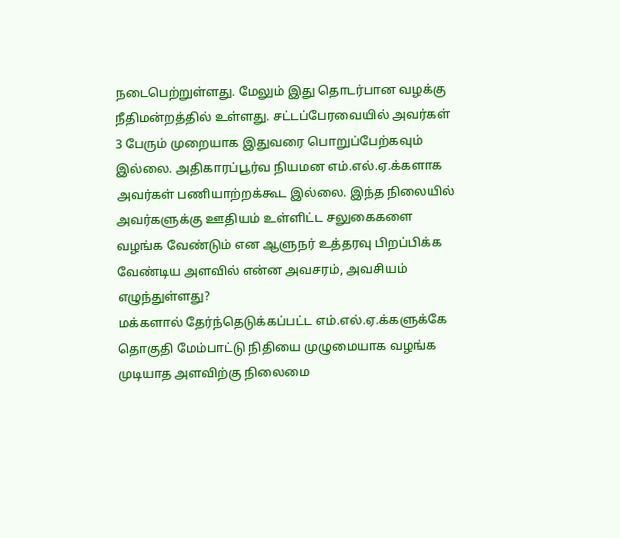நடைபெற்றுள்ளது. மேலும் இது தொடர்பான வழக்கு நீதிமன்றத்தில் உள்ளது. சட்டப்பேரவையில் அவர்கள் 3 பேரும் முறையாக இதுவரை பொறுப்பேற்கவும் இல்லை. அதிகாரப்பூர்வ நியமன எம்.எல்.ஏ.க்களாக அவர்கள் பணியாற்றக்கூட இல்லை. இந்த நிலையில் அவர்களுக்கு ஊதியம் உள்ளிட்ட சலுகைகளை வழங்க வேண்டும் என ஆளுநர் உத்தரவு பிறப்பிக்க வேண்டிய அளவில் என்ன அவசரம், அவசியம் எழுந்துள்ளது?
மக்களால் தேர்ந்தெடுக்கப்பட்ட எம்.எல்.ஏ.க்களுக்கே தொகுதி மேம்பாட்டு நிதியை முழுமையாக வழங்க முடியாத அளவிற்கு நிலைமை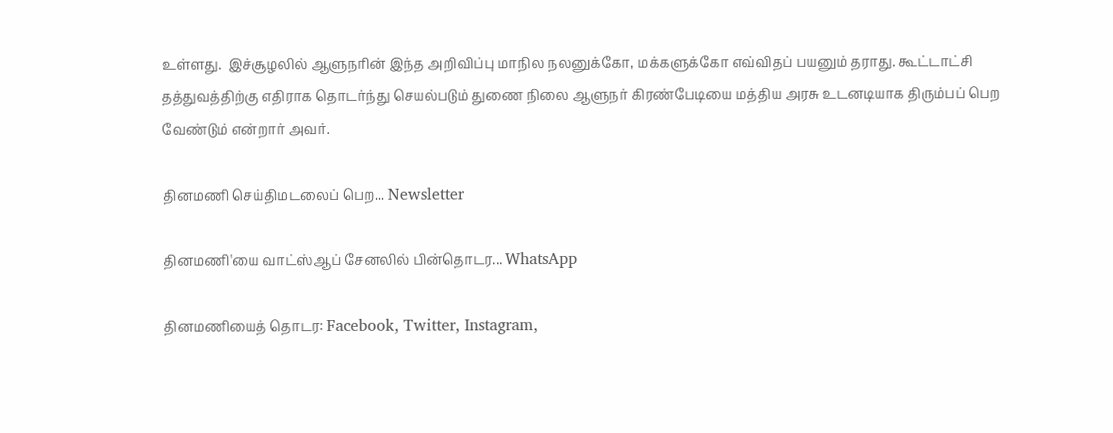உள்ளது.  இச்சூழலில் ஆளுநரின் இந்த அறிவிப்பு மாநில நலனுக்கோ, மக்களுக்கோ எவ்விதப் பயனும் தராது. கூட்டாட்சி தத்துவத்திற்கு எதிராக தொடர்ந்து செயல்படும் துணை நிலை ஆளுநர் கிரண்பேடியை மத்திய அரசு உடனடியாக திரும்பப் பெற வேண்டும் என்றார் அவர்.

தினமணி செய்திமடலைப் பெற... Newsletter

தினமணி'யை வாட்ஸ்ஆப் சேனலில் பின்தொடர... WhatsApp

தினமணியைத் தொடர: Facebook, Twitter, Instagram,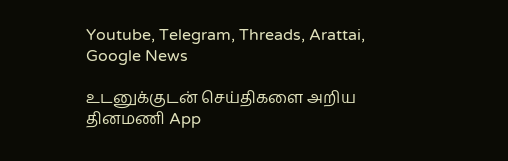Youtube, Telegram, Threads, Arattai, Google News

உடனுக்குடன் செய்திகளை அறிய தினமணி App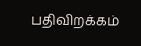பதிவிறக்கம்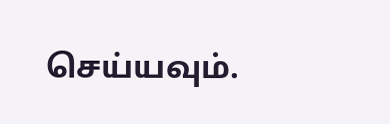செய்யவும்.